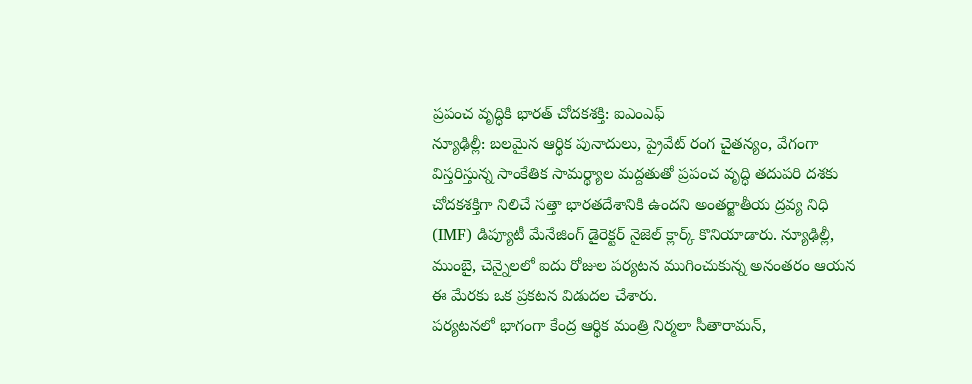ప్రపంచ వృద్ధికి భారత్ చోదకశక్తి: ఐఎంఎఫ్
న్యూఢిల్లీ: బలమైన ఆర్థిక పునాదులు, ప్రైవేట్ రంగ చైతన్యం, వేగంగా విస్తరిస్తున్న సాంకేతిక సామర్థ్యాల మద్దతుతో ప్రపంచ వృద్ధి తదుపరి దశకు చోదకశక్తిగా నిలిచే సత్తా భారతదేశానికి ఉందని అంతర్జాతీయ ద్రవ్య నిధి (IMF) డిప్యూటీ మేనేజింగ్ డైరెక్టర్ నైజెల్ క్లార్క్ కొనియాడారు. న్యూఢిల్లీ, ముంబై, చెన్నైలలో ఐదు రోజుల పర్యటన ముగించుకున్న అనంతరం ఆయన ఈ మేరకు ఒక ప్రకటన విడుదల చేశారు.
పర్యటనలో భాగంగా కేంద్ర ఆర్థిక మంత్రి నిర్మలా సీతారామన్,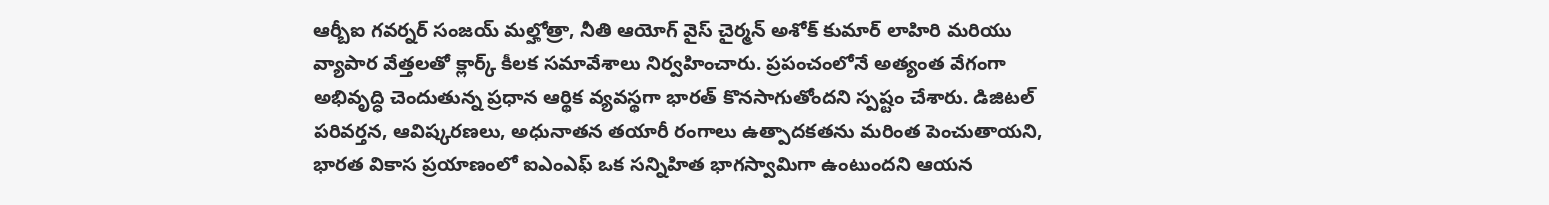ఆర్బీఐ గవర్నర్ సంజయ్ మల్హోత్రా, నీతి ఆయోగ్ వైస్ చైర్మన్ అశోక్ కుమార్ లాహిరి మరియు వ్యాపార వేత్తలతో క్లార్క్ కీలక సమావేశాలు నిర్వహించారు. ప్రపంచంలోనే అత్యంత వేగంగా అభివృద్ధి చెందుతున్న ప్రధాన ఆర్థిక వ్యవస్థగా భారత్ కొనసాగుతోందని స్పష్టం చేశారు. డిజిటల్ పరివర్తన, ఆవిష్కరణలు, అధునాతన తయారీ రంగాలు ఉత్పాదకతను మరింత పెంచుతాయని, భారత వికాస ప్రయాణంలో ఐఎంఎఫ్ ఒక సన్నిహిత భాగస్వామిగా ఉంటుందని ఆయన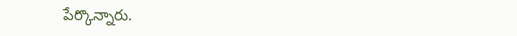పేర్కొన్నారు.